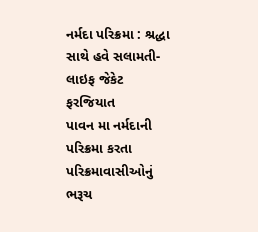નર્મદા પરિક્રમા : શ્રદ્ધા સાથે હવે સલામતી-લાઇફ જેકેટ ફરજિયાત
પાવન મા નર્મદાની પરિક્રમા કરતા પરિક્રમાવાસીઓનું ભરૂચ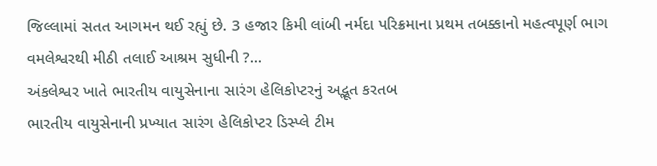જિલ્લામાં સતત આગમન થઈ રહ્યું છે. 3 હજાર કિમી લાંબી નર્મદા પરિક્રમાના પ્રથમ તબક્કાનો મહત્વપૂર્ણ ભાગ વમલેશ્વરથી મીઠી તલાઈ આશ્રમ સુધીની ?...
અંકલેશ્વર ખાતે ભારતીય વાયુસેનાના સારંગ હેલિકોપ્ટરનું અદ્ભૂત કરતબ
ભારતીય વાયુસેનાની પ્રખ્યાત સારંગ હેલિકોપ્ટર ડિસ્પ્લે ટીમ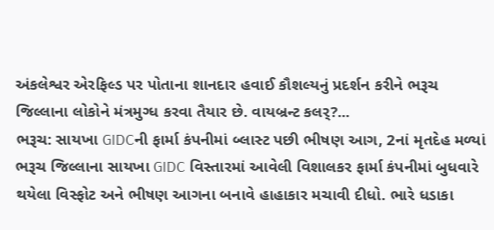અંકલેશ્વર એરફિલ્ડ પર પોતાના શાનદાર હવાઈ કૌશલ્યનું પ્રદર્શન કરીને ભરૂચ જિલ્લાના લોકોને મંત્રમુગ્ધ કરવા તૈયાર છે. વાયબ્રન્ટ કલર્?...
ભરૂચ: સાયખા GIDCની ફાર્મા કંપનીમાં બ્લાસ્ટ પછી ભીષણ આગ, 2નાં મૃતદેહ મળ્યાં
ભરૂચ જિલ્લાના સાયખા GIDC વિસ્તારમાં આવેલી વિશાલકર ફાર્મા કંપનીમાં બુધવારે થયેલા વિસ્ફોટ અને ભીષણ આગના બનાવે હાહાકાર મચાવી દીધો. ભારે ધડાકા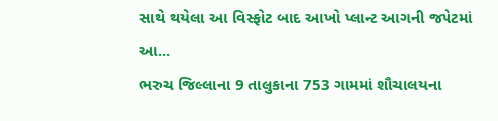સાથે થયેલા આ વિસ્ફોટ બાદ આખો પ્લાન્ટ આગની જપેટમાં આ...
ભરુચ જિલ્લાના 9 તાલુકાના 753 ગામમાં શૌચાલયના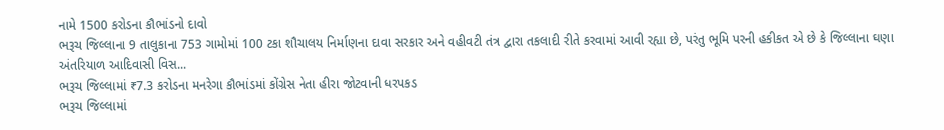નામે 1500 કરોડના કૌભાંડનો દાવો
ભરૂચ જિલ્લાના 9 તાલુકાના 753 ગામોમાં 100 ટકા શૌચાલય નિર્માણના દાવા સરકાર અને વહીવટી તંત્ર દ્વારા તકલાદી રીતે કરવામાં આવી રહ્યા છે, પરંતુ ભૂમિ પરની હકીકત એ છે કે જિલ્લાના ઘણા અંતરિયાળ આદિવાસી વિસ...
ભરૂચ જિલ્લામાં ₹7.3 કરોડના મનરેગા કૌભાંડમાં કોંગ્રેસ નેતા હીરા જોટવાની ધરપકડ
ભરૂચ જિલ્લામાં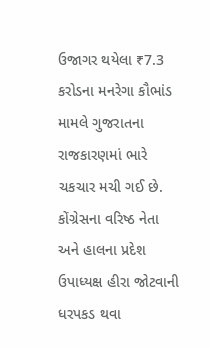ઉજાગર થયેલા ₹7.3 કરોડના મનરેગા કૌભાંડ મામલે ગુજરાતના રાજકારણમાં ભારે ચકચાર મચી ગઈ છે. કોંગ્રેસના વરિષ્ઠ નેતા અને હાલના પ્રદેશ ઉપાધ્યક્ષ હીરા જોટવાની ધરપકડ થવા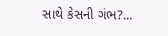સાથે કેસની ગંભ?...